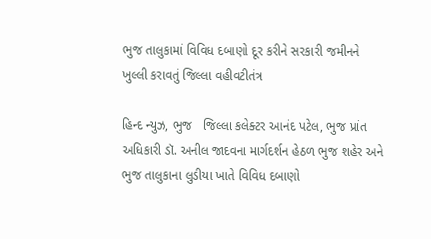ભુજ તાલુકામાં વિવિધ દબાણો દૂર કરીને સરકારી જમીનને ખુલ્લી કરાવતું જિલ્લા વહીવટીતંત્ર

હિન્દ ન્યુઝ, ભુજ   જિલ્લા કલેક્ટર આનંદ પટેલ, ભુજ પ્રાંત અધિકારી ડૉ. અનીલ જાદવના માર્ગદર્શન હેઠળ ભુજ શહેર અને ભુજ તાલુકાના લુડીયા ખાતે વિવિધ દબાણો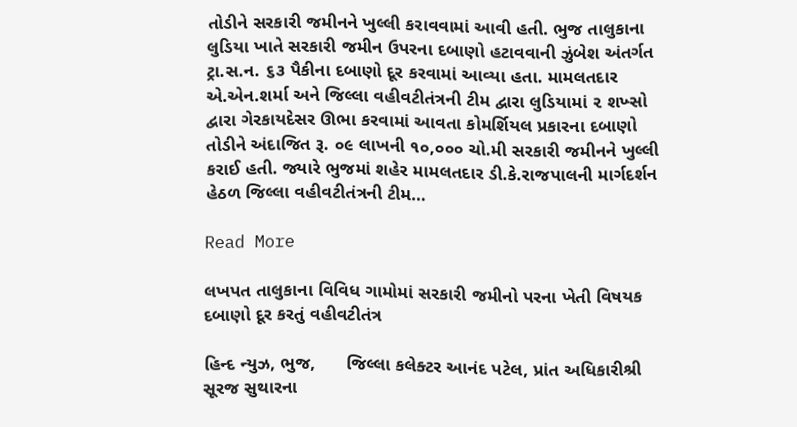તોડીને સરકારી જમીનને ખુલ્લી કરાવવામાં આવી હતી. ભુજ તાલુકાના લુડિયા ખાતે સરકારી જમીન ઉપરના દબાણો હટાવવાની ઝુંબેશ અંતર્ગત ટ્રા.સ.ન. ૬૩ પૈકીના દબાણો દૂર કરવામાં આવ્યા હતા. મામલતદાર એ.એન.શર્મા અને જિલ્લા વહીવટીતંત્રની ટીમ દ્વારા લુડિયામાં ૨ શખ્સો દ્વારા ગેરકાયદેસર ઊભા કરવામાં આવતા કોમર્શિયલ પ્રકારના દબાણો તોડીને અંદાજિત રૂ. ૦૯ લાખની ૧૦,૦૦૦ ચો.મી સરકારી જમીનને ખુલ્લી કરાઈ હતી. જ્યારે ભુજમાં શહેર મામલતદાર ડી.કે.રાજપાલની માર્ગદર્શન હેઠળ જિલ્લા વહીવટીતંત્રની ટીમ…

Read More

લખપત તાલુકાના વિવિધ ગામોમાં સરકારી જમીનો પરના ખેતી વિષયક દબાણો દૂર કરતું વહીવટીતંત્ર

હિન્દ ન્યુઝ, ભુજ,      જિલ્લા કલેક્ટર આનંદ પટેલ, પ્રાંત અધિકારીશ્રી સૂરજ સુથારના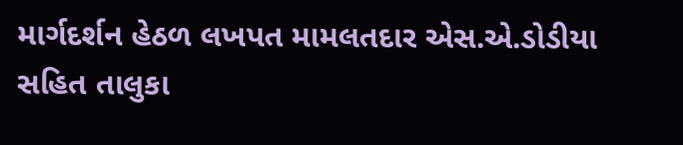માર્ગદર્શન હેઠળ લખપત મામલતદાર એસ.એ.ડોડીયા સહિત તાલુકા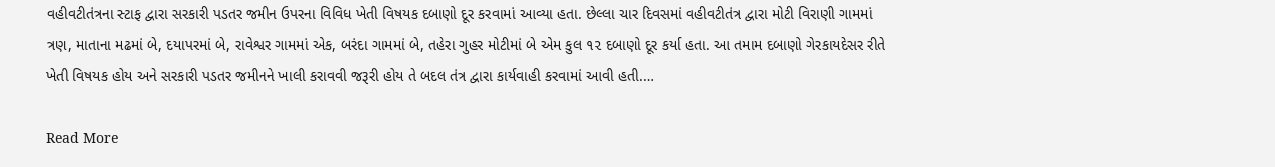વહીવટીતંત્રના સ્ટાફ દ્વારા સરકારી પડતર જમીન ઉપરના વિવિધ ખેતી વિષયક દબાણો દૂર કરવામાં આવ્યા હતા. છેલ્લા ચાર દિવસમાં વહીવટીતંત્ર દ્વારા મોટી વિરાણી ગામમાં ત્રણ, માતાના મઢમાં બે, દયાપરમાં બે, રાવેશ્વર ગામમાં એક, બરંદા ગામમાં બે, તહેરા ગુહર મોટીમાં બે એમ કુલ ૧૨ દબાણો દૂર કર્યા હતા. આ તમામ દબાણો ગેરકાયદેસર રીતે ખેતી વિષયક હોય અને સરકારી પડતર જમીનને ખાલી કરાવવી જરૂરી હોય તે બદલ તંત્ર દ્વારા કાર્યવાહી કરવામાં આવી હતી.…

Read More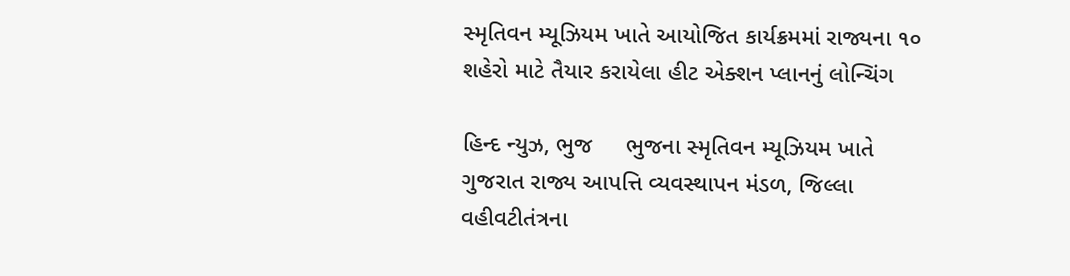સ્મૃતિવન મ્યૂઝિયમ ખાતે આયોજિત કાર્યક્રમમાં રાજ્યના ૧૦ શહેરો માટે તૈયાર કરાયેલા હીટ એક્શન પ્લાનનું લોન્ચિંગ

હિન્દ ન્યુઝ, ભુજ     ભુજના સ્મૃતિવન મ્યૂઝિયમ ખાતે ગુજરાત રાજ્ય આપત્તિ વ્યવસ્થાપન મંડળ, જિલ્લા વહીવટીતંત્રના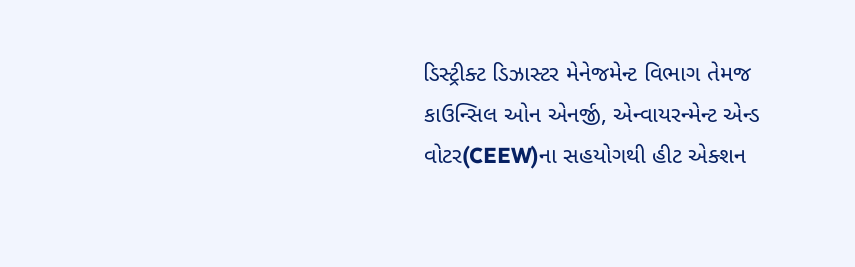ડિસ્ટ્રીક્ટ ડિઝાસ્ટર મેનેજમેન્ટ વિભાગ તેમજ કાઉન્સિલ ઓન એનર્જી, એન્વાયરન્મેન્ટ એન્ડ વોટર(CEEW)ના સહયોગથી હીટ એક્શન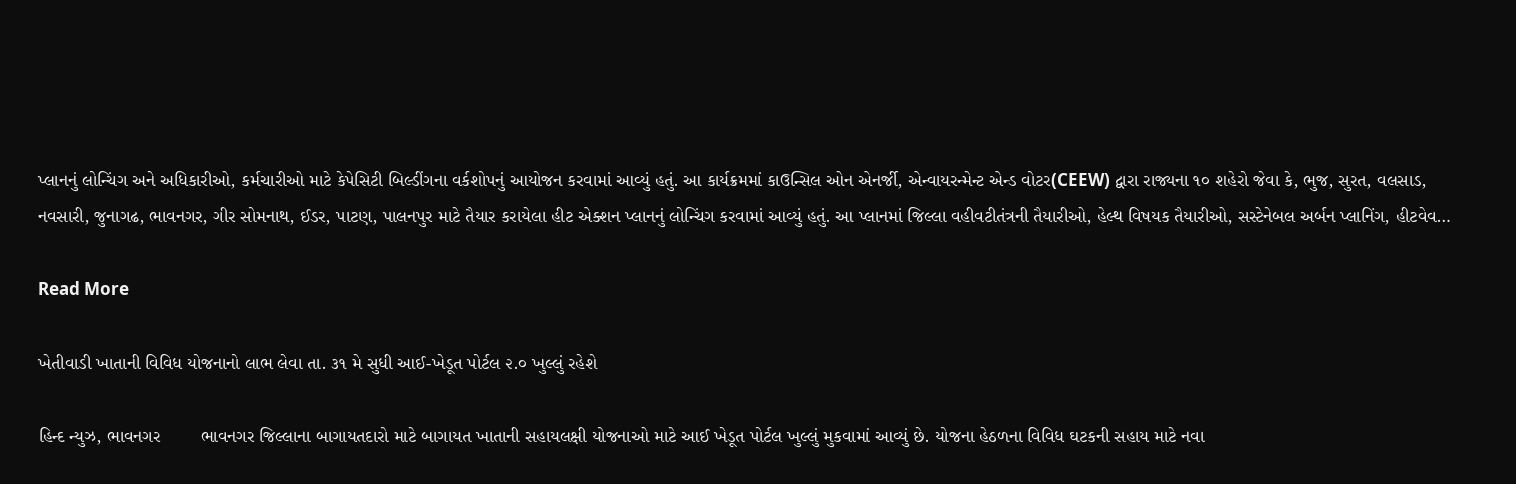પ્લાનનું લોન્ચિંગ અને અધિકારીઓ, કર્મચારીઓ માટે કેપેસિટી બિલ્ડીંગના વર્કશોપનું આયોજન કરવામાં આવ્યું હતું. આ કાર્યક્રમમાં કાઉન્સિલ ઓન એનર્જી, એન્વાયરન્મેન્ટ એન્ડ વોટર(CEEW) દ્વારા રાજ્યના ૧૦ શહેરો જેવા કે, ભુજ, સુરત, વલસાડ, નવસારી, જુનાગઢ, ભાવનગર, ગીર સોમનાથ, ઈડર, પાટણ, પાલનપુર માટે તૈયાર કરાયેલા હીટ એક્શન પ્લાનનું લોન્ચિંગ કરવામાં આવ્યું હતું. આ પ્લાનમાં જિલ્લા વહીવટીતંત્રની તૈયારીઓ, હેલ્થ વિષયક તૈયારીઓ, સસ્ટેનેબલ અર્બન પ્લાનિંગ, હીટવેવ…

Read More

ખેતીવાડી ખાતાની વિવિધ યોજનાનો લાભ લેવા તા. ૩૧ મે સુધી આઈ-ખેડૂત પોર્ટલ ૨.૦ ખુલ્લું રહેશે

હિન્દ ન્યુઝ, ભાવનગર        ભાવનગર જિલ્લાના બાગાયતદારો માટે બાગાયત ખાતાની સહાયલક્ષી યોજનાઓ માટે આઈ ખેડૂત પોર્ટલ ખુલ્લું મુકવામાં આવ્યું છે. યોજના હેઠળના વિવિધ ઘટકની સહાય માટે નવા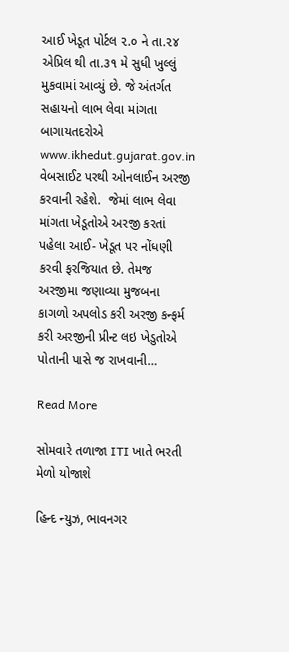આઈ ખેડૂત પોર્ટલ ૨.૦ ને તા.૨૪ એપ્રિલ થી તા.૩૧ મે સુધી ખુલ્લું મુકવામાં આવ્યું છે. જે અંતર્ગત સહાયનો લાભ લેવા માંગતા બાગાયતદરોએ www.ikhedut.gujarat.gov.in વેબસાઈટ પરથી ઓનલાઈન અરજી કરવાની રહેશે.  જેમાં લાભ લેવા માંગતા ખેડૂતોએ અરજી કરતાં પહેલા આઈ- ખેડૂત પર નોંધણી કરવી ફરજિયાત છે. તેમજ અરજીમા જણાવ્યા મુજબના કાગળો અપલોડ કરી અરજી કન્ફર્મ કરી અરજીની પ્રીન્ટ લઇ ખેડુતોએ પોતાની પાસે જ રાખવાની…

Read More

સોમવારે તળાજા ITI ખાતે ભરતી મેળો યોજાશે

હિન્દ ન્યુઝ, ભાવનગર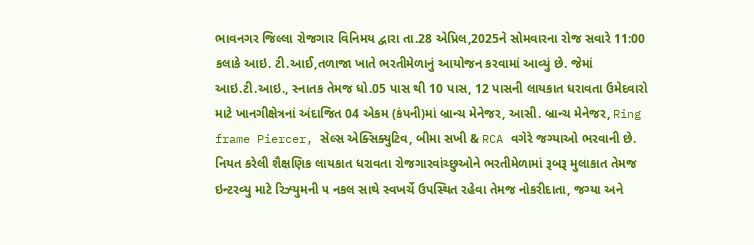ભાવનગર જિલ્લા રોજગાર વિનિમય દ્વારા તા.28 એપ્રિલ,2025ને સોમવારના રોજ સવારે 11:00 કલાકે આઇ. ટી.આઈ,તળાજા ખાતે ભરતીમેળાનું આયોજન કરવામાં આવ્યું છે. જેમાં આઇ.ટી.આઇ., સ્નાતક તેમજ ધો.05 પાસ થી 10 પાસ, 12 પાસની લાયકાત ધરાવતા ઉમેદવારો માટે ખાનગીક્ષેત્રનાં અંદાજિત 04 એકમ (કંપની)માં બ્રાન્ચ મેનેજર, આસી. બ્રાન્ચ મેનેજર, Ring frame Piercer, સેલ્સ એક્સિક્યુટિવ, બીમા સખી & RCA વગેરે જગ્યાઓ ભરવાની છે.  નિયત કરેલી શૈક્ષણિક લાયકાત ધરાવતા રોજગારવાંચ્છુઓને ભરતીમેળામાં રૂબરૂ મુલાકાત તેમજ ઇન્ટરવ્યુ માટે રિઝ્યુમની ૫ નકલ સાથે સ્વખર્ચે ઉપસ્થિત રહેવા તેમજ નોકરીદાતા, જગ્યા અને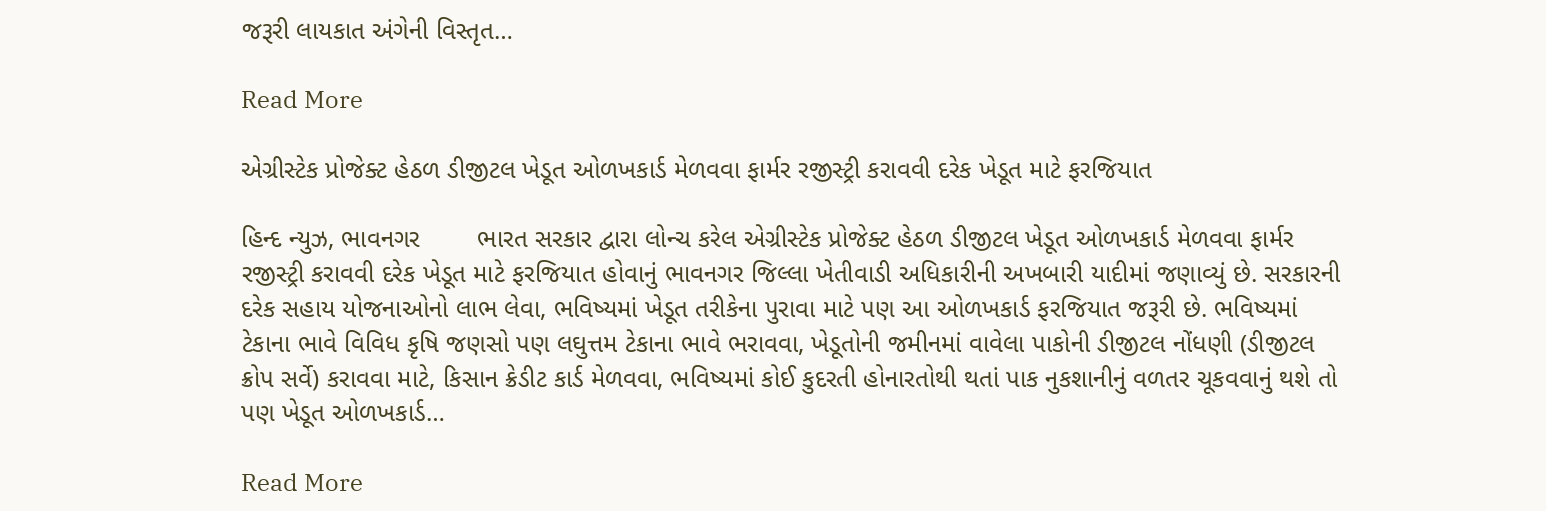જરૂરી લાયકાત અંગેની વિસ્તૃત…

Read More

એગ્રીસ્ટેક પ્રોજેક્ટ હેઠળ ડીજીટલ ખેડૂત ઓળખકાર્ડ મેળવવા ફાર્મર રજીસ્ટ્રી કરાવવી દરેક ખેડૂત માટે ફરજિયાત

હિન્દ ન્યુઝ, ભાવનગર        ભારત સરકાર દ્વારા લોન્ચ કરેલ એગ્રીસ્ટેક પ્રોજેક્ટ હેઠળ ડીજીટલ ખેડૂત ઓળખકાર્ડ મેળવવા ફાર્મર રજીસ્ટ્રી કરાવવી દરેક ખેડૂત માટે ફરજિયાત હોવાનું ભાવનગર જિલ્લા ખેતીવાડી અધિકારીની અખબારી યાદીમાં જણાવ્યું છે. સરકારની દરેક સહાય યોજનાઓનો લાભ લેવા, ભવિષ્યમાં ખેડૂત તરીકેના પુરાવા માટે પણ આ ઓળખકાર્ડ ફરજિયાત જરૂરી છે. ભવિષ્યમાં ટેકાના ભાવે વિવિધ કૃષિ જણસો પણ લઘુત્તમ ટેકાના ભાવે ભરાવવા, ખેડૂતોની જમીનમાં વાવેલા પાકોની ડીજીટલ નોંધણી (ડીજીટલ ક્રોપ સર્વે) કરાવવા માટે, કિસાન ક્રેડીટ કાર્ડ મેળવવા, ભવિષ્યમાં કોઈ કુદરતી હોનારતોથી થતાં પાક નુકશાનીનું વળતર ચૂકવવાનું થશે તો પણ ખેડૂત ઓળખકાર્ડ…

Read More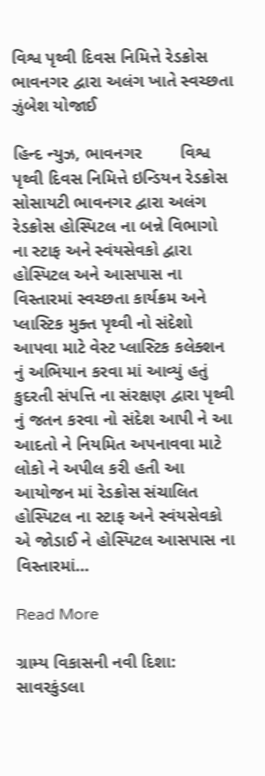વિશ્વ પૃથ્વી દિવસ નિમિત્તે રેડક્રોસ ભાવનગર દ્વારા અલંગ ખાતે સ્વચ્છતા ઝુંબેશ યોજાઈ

હિન્દ ન્યુઝ, ભાવનગર        વિશ્વ પૃથ્વી દિવસ નિમિત્તે ઇન્ડિયન રેડક્રોસ સોસાયટી ભાવનગર દ્વારા અલંગ રેડક્રોસ હોસ્પિટલ ના બન્ને વિભાગો ના સ્ટાફ અને સ્વંયસેવકો દ્વારા હોસ્પિટલ અને આસપાસ ના વિસ્તારમાં સ્વચ્છતા કાર્યક્રમ અને પ્લાસ્ટિક મુક્ત પૃથ્વી નો સંદેશો આપવા માટે વેસ્ટ પ્લાસ્ટિક કલેક્શન નું અભિયાન કરવા માં આવ્યું હતું કુદરતી સંપત્તિ ના સંરક્ષણ દ્વારા પૃથ્વી નું જતન કરવા નો સંદેશ આપી ને આ આદતો ને નિયમિત અપનાવવા માટે લોકો ને અપીલ કરી હતી આ આયોજન માં રેડક્રોસ સંચાલિત હોસ્પિટલ ના સ્ટાફ અને સ્વંયસેવકો એ જોડાઈ ને હોસ્પિટલ આસપાસ ના વિસ્તારમાં…

Read More

ગ્રામ્ય વિકાસની નવી દિશા: સાવરકુંડલા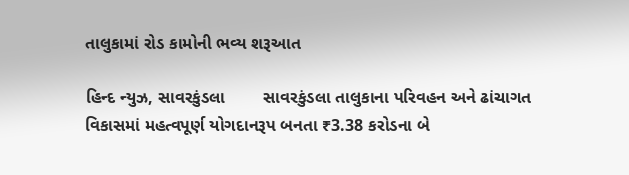તાલુકામાં રોડ કામોની ભવ્ય શરૂઆત

હિન્દ ન્યુઝ, સાવરકુંડલા        સાવરકુંડલા તાલુકાના પરિવહન અને ઢાંચાગત વિકાસમાં મહત્વપૂર્ણ યોગદાનરૂપ બનતા ₹3.38 કરોડના બે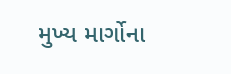મુખ્ય માર્ગોના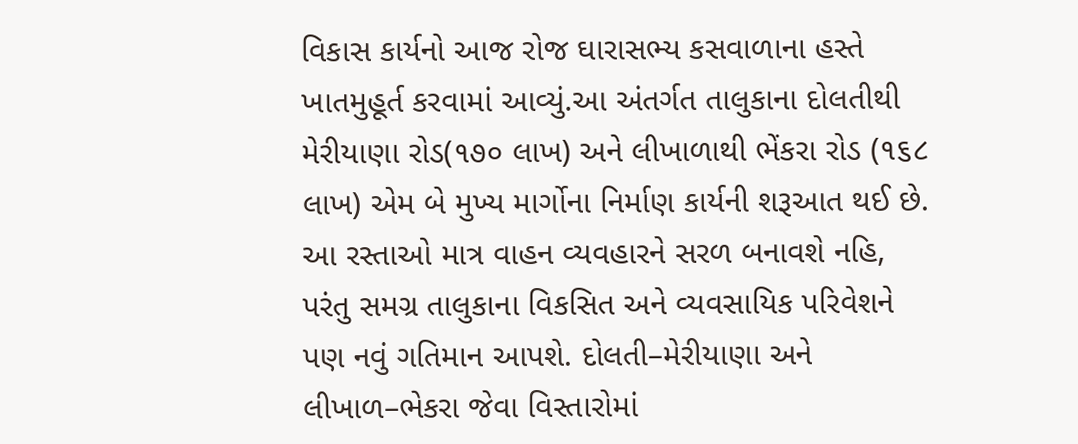વિકાસ કાર્યનો આજ રોજ ઘારાસભ્ય કસવાળાના હસ્તે ખાતમુહૂર્ત કરવામાં આવ્યું.આ અંતર્ગત તાલુકાના દોલતીથી મેરીયાણા રોડ(૧૭૦ લાખ) અને લીખાળાથી ભેંકરા રોડ (૧૬૮ લાખ) એમ બે મુખ્ય માર્ગોના નિર્માણ કાર્યની શરૂઆત થઈ છે. આ રસ્તાઓ માત્ર વાહન વ્યવહારને સરળ બનાવશે નહિ, પરંતુ સમગ્ર તાલુકાના વિકસિત અને વ્યવસાયિક પરિવેશને પણ નવું ગતિમાન આપશે. દોલતી–મેરીયાણા અને લીખાળ–ભેકરા જેવા વિસ્તારોમાં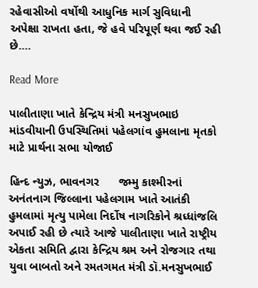રહેવાસીઓ વર્ષોથી આધુનિક માર્ગ સુવિધાની અપેક્ષા રાખતા હતા, જે હવે પરિપૂર્ણ થવા જઈ રહી છે.…

Read More

પાલીતાણા ખાતે કેન્દ્રિય મંત્રી મનસુખભાઇ માંડવીયાની ઉપસ્થિતિમાં પહેલગાંવ હુમલાના મૃતકો માટે પ્રાર્થના સભા યોજાઈ

હિન્દ ન્યુઝ, ભાવનગર      જમ્મુ કાશ્મીરનાં અનંતનાગ જિલ્લાના પહેલગામ ખાતે આતંકી હુમલામાં મૃત્યુ પામેલા નિર્દોષ નાગરિકોને શ્રધ્ધાંજલિ અપાઈ રહી છે ત્યારે આજે પાલીતાણા ખાતે રાષ્ટ્રીય એકતા સમિતિ દ્વારા કેન્દ્રિય શ્રમ અને રોજગાર તથા યુવા બાબતો અને રમતગમત મંત્રી ડૉ.મનસુખભાઈ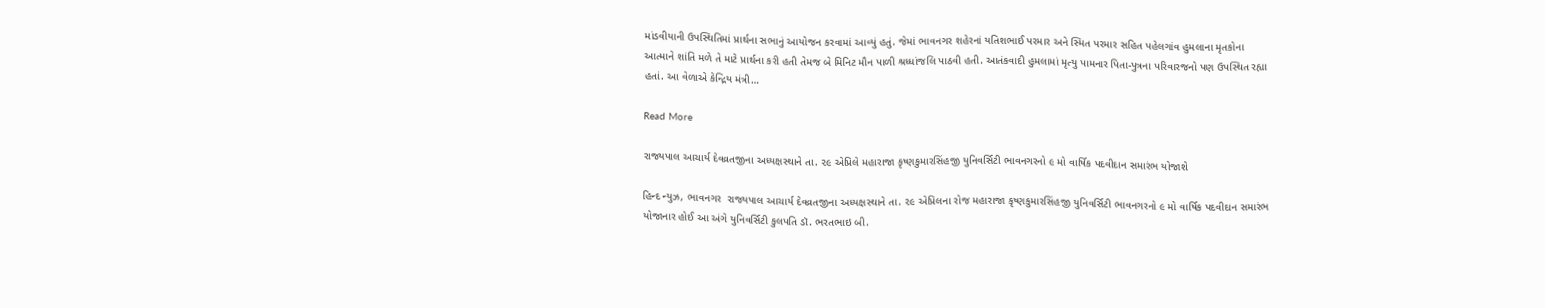માંડવીયાની ઉપસ્થિતિમાં પ્રાર્થના સભાનું આયોજન કરવામાં આવ્યું હતું. જેમાં ભાવનગર શહેરનાં યતિશભાઈ પરમાર અને સ્મિત પરમાર સહિત પહેલગાંવ હુમલાના મૃતકોના આત્માને શાંતિ મળે તે માટે પ્રાર્થના કરી‌ હતી તેમજ બે મિનિટ મૌન પાળી શ્રધ્ધાંજલિ પાઠવી હતી. આતંકવાદી હુમલામાં મૃત્યુ પામનાર પિતા-પુત્રના પરિવારજનો પણ ઉપસ્થિત રહ્યા હતાં. આ વેળાએ કેન્દ્રિય મંત્રી…

Read More

રાજ્યપાલ આચાર્ય દેવવ્રતજીના અધ્યક્ષસ્થાને તા. ૨૯ એપ્રિલે મહારાજા કૃષ્ણકુમારસિંહજી યુનિવર્સિટી ભાવનગરનો ૯ મો વાર્ષિક પદવીદાન સમારંભ યોજાશે

હિન્દ ન્યુઝ, ભાવનગર  રાજ્યપાલ આચાર્ય દેવવ્રતજીના અધ્યક્ષસ્થાને તા. ૨૯ એપ્રિલના રોજ મહારાજા કૃષ્ણકુમારસિંહજી યુનિવર્સિટી ભાવનગરનો ૯ મો વાર્ષિક પદવીદાન સમારંભ યોજાનાર હોઈ આ અંગે યુનિવર્સિટી કુલપતિ ડૉ. ભરતભાઇ બી.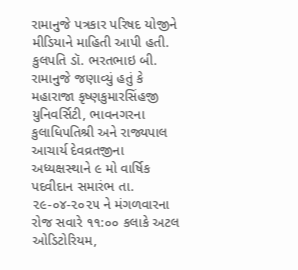રામાનુજે પત્રકાર પરિષદ યોજીને મીડિયાને માહિતી આપી હતી. કુલપતિ ડૉ. ભરતભાઇ બી. રામાનુજે જણાવ્યું હતું કે મહારાજા કૃષ્ણકુમારસિંહજી યુનિવર્સિટી, ભાવનગરના કુલાધિપતિશ્રી અને રાજ્યપાલ આચાર્ય દેવવ્રતજીના અધ્યક્ષસ્થાને ૯ મો વાર્ષિક પદવીદાન સમારંભ તા. ૨૯-૦૪-૨૦૨૫ ને મંગળવારના રોજ સવારે ૧૧:૦૦ કલાકે અટલ ઓડિટોરિયમ,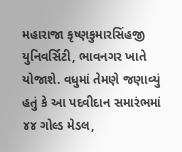મહારાજા કૃષ્ણકુમારસિંહજી યુનિવર્સિટી, ભાવનગર ખાતે યોજાશે. વધુમાં તેમણે જણાવ્યું હતું કે આ પદવીદાન સમારંભમાં ૪૪ ગોલ્ડ મેડલ,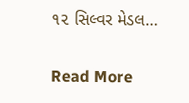૧૨ સિલ્વર મેડલ…

Read More